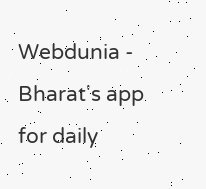Webdunia - Bharat's app for daily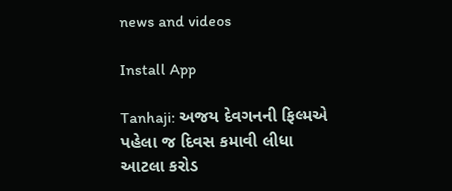news and videos

Install App

Tanhaji: અજય દેવગનની ફિલ્મએ પહેલા જ દિવસ કમાવી લીધા આટલા કરોડ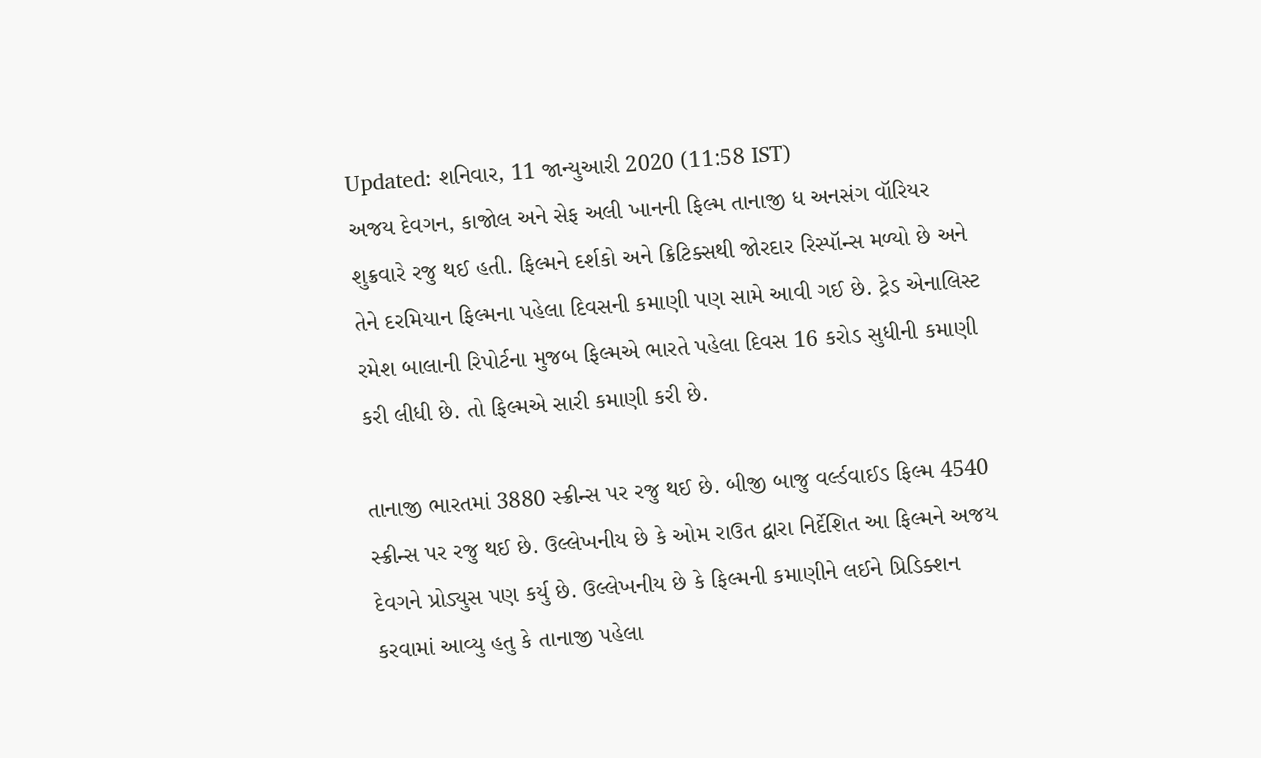Updated: શનિવાર, 11 જાન્યુઆરી 2020 (11:58 IST)
અજય દેવગન, કાજોલ અને સેફ અલી ખાનની ફિલ્મ તાનાજી ધ અનસંગ વૉરિયર શુક્રવારે રજુ થઈ હતી. ફિલ્મને દર્શકો અને ક્રિટિક્સથી જોરદાર રિસ્પૉન્સ મળ્યો છે અને તેને દરમિયાન ફિલ્મના પહેલા દિવસની કમાણી પણ સામે આવી ગઈ છે. ટ્રેડ એનાલિસ્ટ રમેશ બાલાની રિપોર્ટના મુજબ ફિલ્મએ ભારતે પહેલા દિવસ 16 કરોડ સુધીની કમાણી કરી લીધી છે. તો ફિલ્મએ સારી કમાણી કરી છે.

તાનાજી ભારતમાં 3880 સ્ક્રીન્સ પર રજુ થઈ છે. બીજી બાજુ વર્લ્ડવાઈડ ફિલ્મ 4540 સ્ક્રીન્સ પર રજુ થઈ છે. ઉલ્લેખનીય છે કે ઓમ રાઉત દ્વારા નિર્દેશિત આ ફિલ્મને અજય દેવગને પ્રોડ્યુસ પણ કર્યુ છે. ઉલ્લેખનીય છે કે ફિલ્મની કમાણીને લઈને પ્રિડિક્શન કરવામાં આવ્યુ હતુ કે તાનાજી પહેલા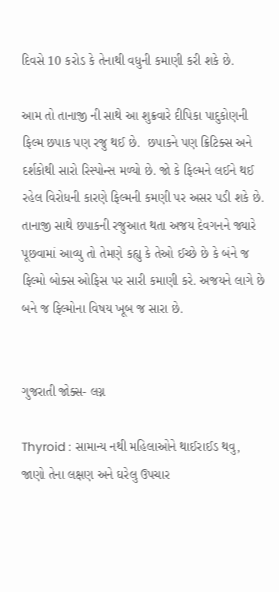દિવસે 10 કરોડ કે તેનાથી વધુની કમાણી કરી શકે છે.

આમ તો તાનાજી ની સાથે આ શુક્રવારે દીપિકા પાદુકોણની ફિલ્મ છપાક પણ રજુ થઈ છે.  છપાકને પણ ક્રિટિક્સ અને દર્શકોથી સારો રિસ્પોન્સ મળ્યો છે. જો કે ફિલ્મને લઈને થઈ રહેલ વિરોધની કારણે ફિલ્મની કમણી પર અસર પડી શકે છે. તાનાજી સાથે છપાકની રજુઆત થતા અજય દેવગનને જ્યારે પૂછવામાં આવ્યુ તો તેમણે કહ્યુ કે તેઓ ઈચ્છે છે કે બંને જ ફિલ્મો બોક્સ ઓફિસ પર સારી કમાણી કરે. અજયને લાગે છે બને જ ફિલ્મોના વિષય ખૂબ જ સારા છે.


ગુજરાતી જોક્સ- લગ્ન

Thyroid : સામાન્ય નથી મહિલાઓને થાઈરાઈડ થવુ, જાણો તેના લક્ષણ અને ઘરેલુ ઉપચાર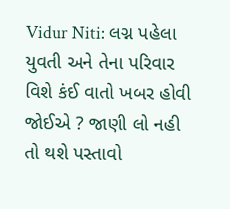Vidur Niti: લગ્ન પહેલા યુવતી અને તેના પરિવાર વિશે કંઈ વાતો ખબર હોવી જોઈએ ? જાણી લો નહી તો થશે પસ્તાવો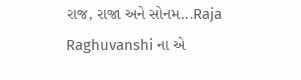રાજ, રાજા અને સોનમ...Raja Raghuvanshi ના એ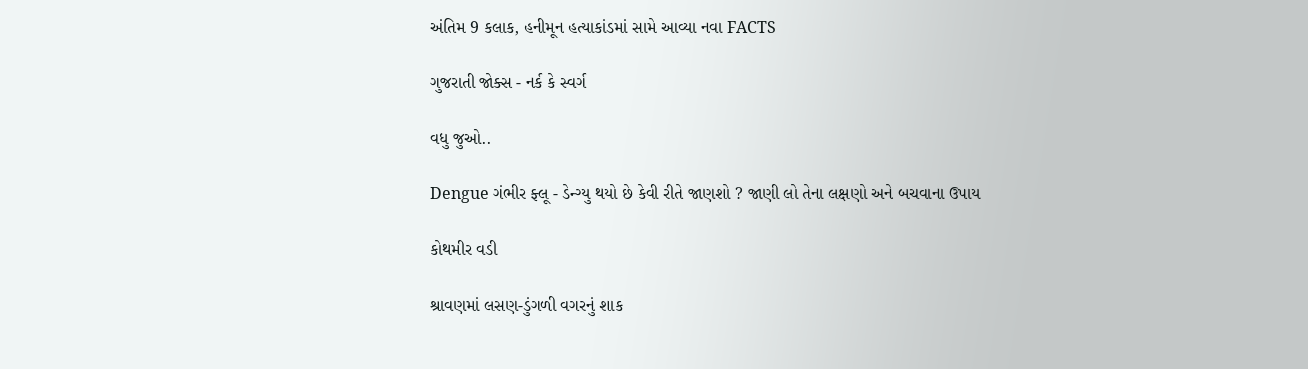અંતિમ 9 કલાક, હનીમૂન હત્યાકાંડમાં સામે આવ્યા નવા FACTS

ગુજરાતી જોક્સ - નર્ક કે સ્વર્ગ

વધુ જુઓ..

Dengue ગંભીર ફ્લૂ - ડેન્ગ્યુ થયો છે કેવી રીતે જાણશો ? જાણી લો તેના લક્ષણો અને બચવાના ઉપાય

કોથમીર વડી

શ્રાવણમાં લસણ-ડુંગળી વગરનું શાક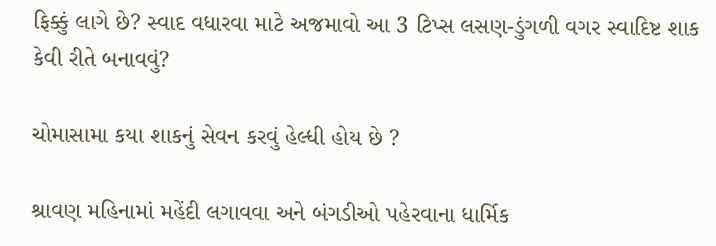ફિક્કું લાગે છે? સ્વાદ વધારવા માટે અજમાવો આ 3 ટિપ્સ લસણ-ડુંગળી વગર સ્વાદિષ્ટ શાક કેવી રીતે બનાવવું?

ચોમાસામા કયા શાકનું સેવન કરવું હેલ્ધી હોય છે ?

શ્રાવણ મહિનામાં મહેંદી લગાવવા અને બંગડીઓ પહેરવાના ધાર્મિક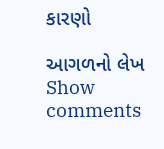કારણો

આગળનો લેખ
Show comments